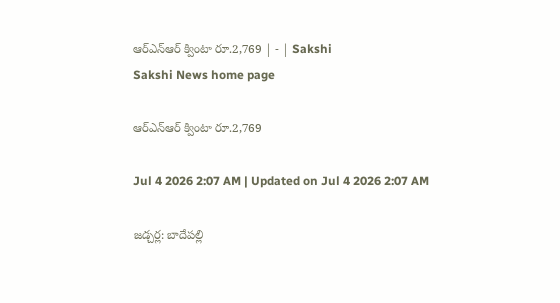ఆర్‌ఎన్‌ఆర్‌ క్వింటా రూ.2,769 | - | Sakshi
Sakshi News home page

ఆర్‌ఎన్‌ఆర్‌ క్వింటా రూ.2,769

Jul 4 2026 2:07 AM | Updated on Jul 4 2026 2:07 AM

జడ్చర్ల: బాదేపల్లి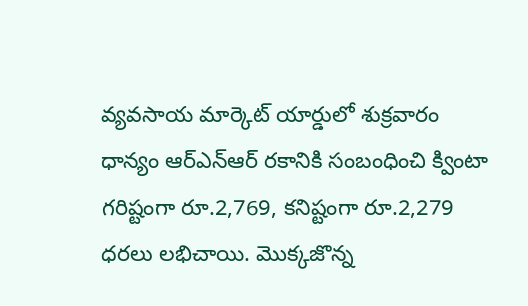వ్యవసాయ మార్కెట్‌ యార్డులో శుక్రవారం ధాన్యం ఆర్‌ఎన్‌ఆర్‌ రకానికి సంబంధించి క్వింటా గరిష్టంగా రూ.2,769, కనిష్టంగా రూ.2,279 ధరలు లభిచాయి. మొక్కజొన్న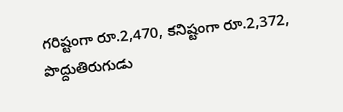గరిష్టంగా రూ.2,470, కనిష్టంగా రూ.2,372, పొద్దుతిరుగుడు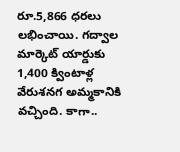రూ.5,866 ధరలు లభించాయి. గద్వాల మార్కెట్‌ యార్డుకు 1,400 క్వింటాళ్ల వేరుశనగ అమ్మకానికి వచ్చింది. కాగా..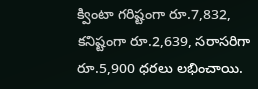క్వింటా గరిష్టంగా రూ.7,832, కనిష్టంగా రూ.2,639, సరాసరిగా రూ.5,900 ధరలు లభించాయి.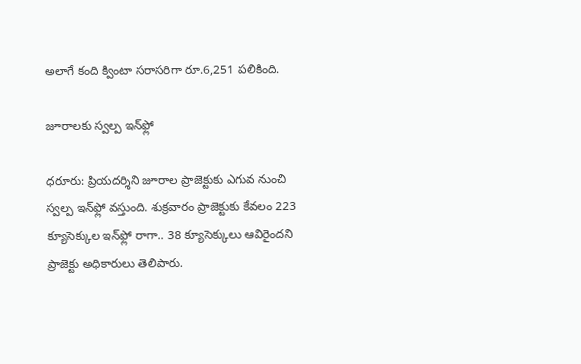అలాగే కంది క్వింటా సరాసరిగా రూ.6,251 పలికింది.

జూరాలకు స్వల్ప ఇన్‌ఫ్లో

ధరూరు: ప్రియదర్శిని జూరాల ప్రాజెక్టుకు ఎగువ నుంచి స్వల్ప ఇన్‌ఫ్లో వస్తుంది. శుక్రవారం ప్రాజెక్టుకు కేవలం 223 క్యూసెక్కుల ఇన్‌ఫ్లో రాగా.. 38 క్యూసెక్కులు ఆవిరైందని ప్రాజెక్టు అధికారులు తెలిపారు.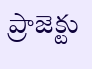ప్రాజెక్టు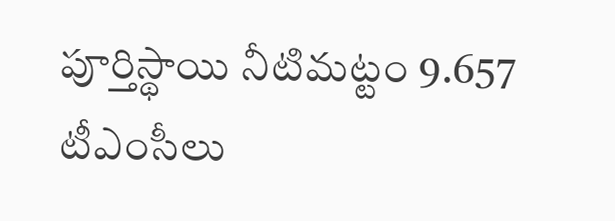పూర్తిస్థాయి నీటిమట్టం 9.657 టీఎంసీలు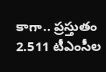కాగా.. ప్రస్తుతం 2.511 టీఎంసీల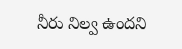నీరు నిల్వ ఉందని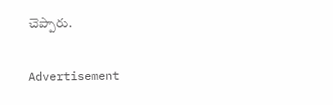చెప్పారు.

Advertisement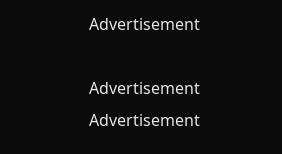Advertisement

Advertisement
Advertisement